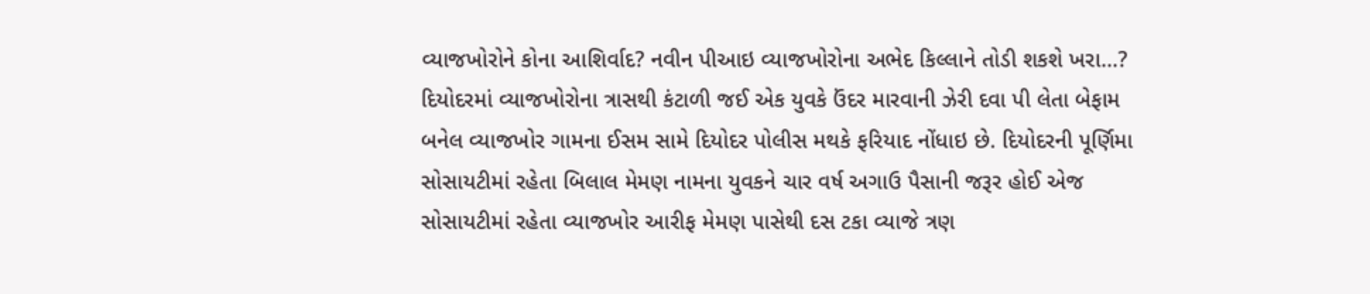વ્યાજખોરોને કોના આશિર્વાદ? નવીન પીઆઇ વ્યાજખોરોના અભેદ કિલ્લાને તોડી શકશે ખરા…?
દિયોદરમાં વ્યાજખોરોના ત્રાસથી કંટાળી જઈ એક યુવકે ઉંદર મારવાની ઝેરી દવા પી લેતા બેફામ બનેલ વ્યાજખોર ગામના ઈસમ સામે દિયોદર પોલીસ મથકે ફરિયાદ નોંધાઇ છે. દિયોદરની પૂર્ણિમા સોસાયટીમાં રહેતા બિલાલ મેમણ નામના યુવકને ચાર વર્ષ અગાઉ પૈસાની જરૂર હોઈ એજ સોસાયટીમાં રહેતા વ્યાજખોર આરીફ મેમણ પાસેથી દસ ટકા વ્યાજે ત્રણ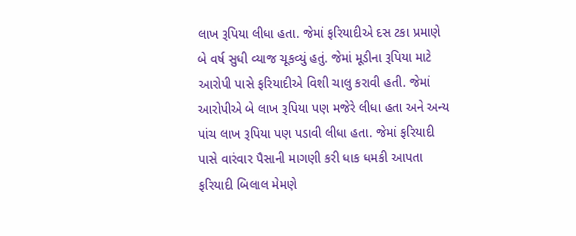લાખ રૂપિયા લીધા હતા. જેમાં ફરિયાદીએ દસ ટકા પ્રમાણે બે વર્ષ સુધી વ્યાજ ચૂકવ્યું હતું. જેમાં મૂડીના રૂપિયા માટે આરોપી પાસે ફરિયાદીએ વિશી ચાલુ કરાવી હતી. જેમાં આરોપીએ બે લાખ રૂપિયા પણ મજેરે લીધા હતા અને અન્ય પાંચ લાખ રૂપિયા પણ પડાવી લીધા હતા. જેમાં ફરિયાદી પાસે વારંવાર પૈસાની માગણી કરી ધાક ધમકી આપતા ફરિયાદી બિલાલ મેમણે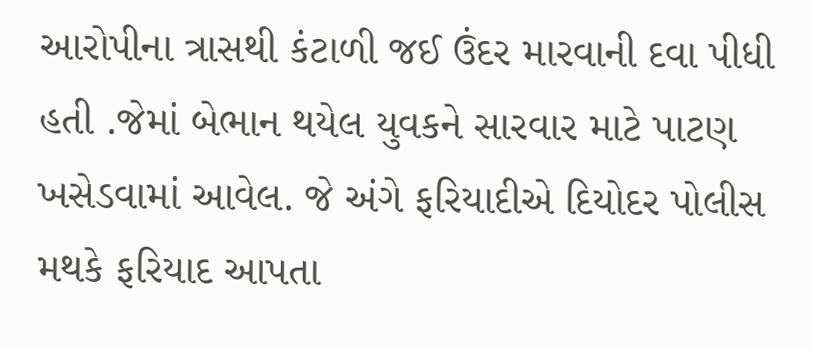આરોપીના ત્રાસથી કંટાળી જઈ ઉંદર મારવાની દવા પીધી હતી .જેમાં બેભાન થયેલ યુવકને સારવાર માટે પાટણ ખસેડવામાં આવેલ. જે અંગે ફરિયાદીએ દિયોદર પોલીસ મથકે ફરિયાદ આપતા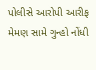પોલીસે આરોપી આરીફ મેમણ સામે ગુન્હો નોંધી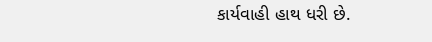કાર્યવાહી હાથ ધરી છે.